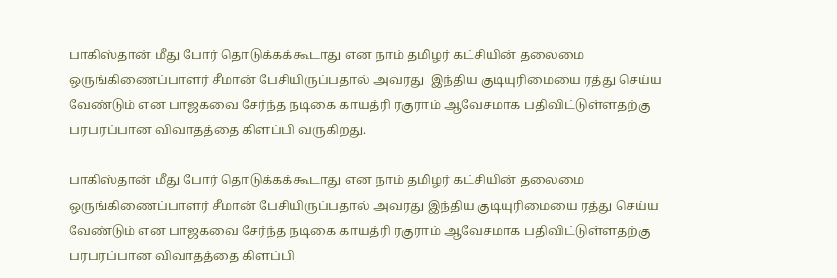பாகிஸ்தான் மீது போர் தொடுக்கக்கூடாது என நாம் தமிழர் கட்சியின் தலைமை ஒருங்கிணைப்பாளர் சீமான் பேசியிருப்பதால் அவரது  இந்திய குடியுரிமையை ரத்து செய்ய வேண்டும் என பாஜகவை சேர்ந்த நடிகை காயத்ரி ரகுராம் ஆவேசமாக பதிவிட்டுள்ளதற்கு பரபரப்பான விவாதத்தை கிளப்பி வருகிறது.

பாகிஸ்தான் மீது போர் தொடுக்கக்கூடாது என நாம் தமிழர் கட்சியின் தலைமை ஒருங்கிணைப்பாளர் சீமான் பேசியிருப்பதால் அவரது இந்திய குடியுரிமையை ரத்து செய்ய வேண்டும் என பாஜகவை சேர்ந்த நடிகை காயத்ரி ரகுராம் ஆவேசமாக பதிவிட்டுள்ளதற்கு பரபரப்பான விவாதத்தை கிளப்பி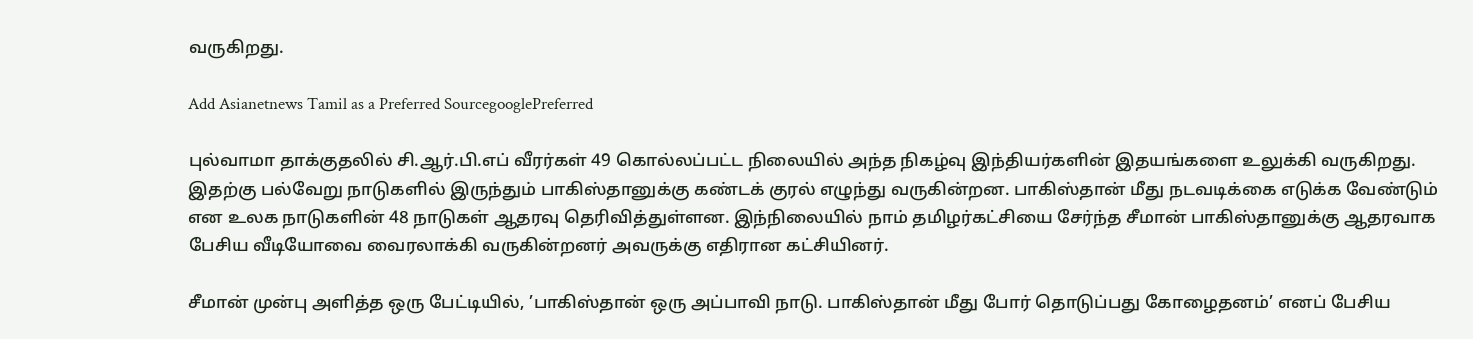வருகிறது.

Add Asianetnews Tamil as a Preferred SourcegooglePreferred

புல்வாமா தாக்குதலில் சி.ஆர்.பி.எப் வீரர்கள் 49 கொல்லப்பட்ட நிலையில் அந்த நிகழ்வு இந்தியர்களின் இதயங்களை உலுக்கி வருகிறது. இதற்கு பல்வேறு நாடுகளில் இருந்தும் பாகிஸ்தானுக்கு கண்டக் குரல் எழுந்து வருகின்றன. பாகிஸ்தான் மீது நடவடிக்கை எடுக்க வேண்டும் என உலக நாடுகளின் 48 நாடுகள் ஆதரவு தெரிவித்துள்ளன. இந்நிலையில் நாம் தமிழர்கட்சியை சேர்ந்த சீமான் பாகிஸ்தானுக்கு ஆதரவாக பேசிய வீடியோவை வைரலாக்கி வருகின்றனர் அவருக்கு எதிரான கட்சியினர்.

சீமான் முன்பு அளித்த ஒரு பேட்டியில், ’பாகிஸ்தான் ஒரு அப்பாவி நாடு. பாகிஸ்தான் மீது போர் தொடுப்பது கோழைதனம்’ எனப் பேசிய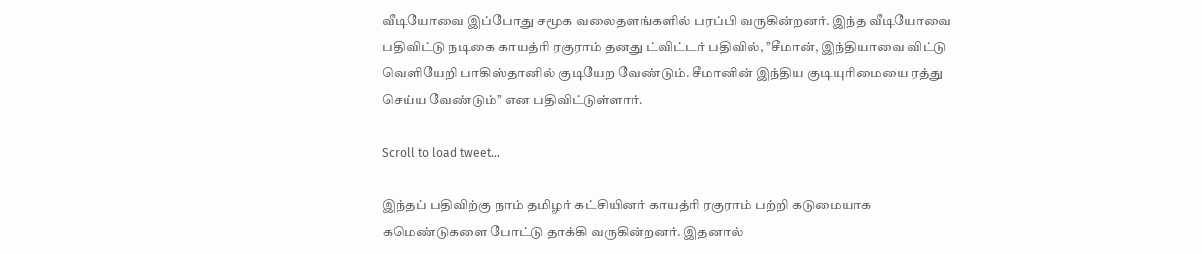வீடியோவை இப்போது சமூக வலைதளங்களில் பரப்பி வருகின்றனர். இந்த வீடியோவை பதிவிட்டு நடிகை காயத்ரி ரகுராம் தனது ட்விட்டர் பதிவில், ’’சீமான், இந்தியாவை விட்டு வெளியேறி பாகிஸ்தானில் குடியேற வேண்டும். சீமானின் இந்திய குடியுரிமையை ரத்து செய்ய வேண்டும்’’ என பதிவிட்டுள்ளார்.

Scroll to load tweet…

இந்தப் பதிவிற்கு நாம் தமிழர் கட்சியினர் காயத்ரி ரகுராம் பற்றி கடுமையாக கமெண்டுகளை போட்டு தாக்கி வருகின்றனர். இதனால்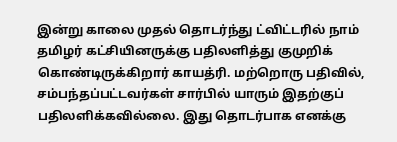இன்று காலை முதல் தொடர்ந்து ட்விட்டரில் நாம் தமிழர் கட்சியினருக்கு பதிலளித்து குமுறிக் கொண்டிருக்கிறார் காயத்ரி. மற்றொரு பதிவில், சம்பந்தப்பட்டவர்கள் சார்பில் யாரும் இதற்குப் பதிலளிக்கவில்லை. இது தொடர்பாக எனக்கு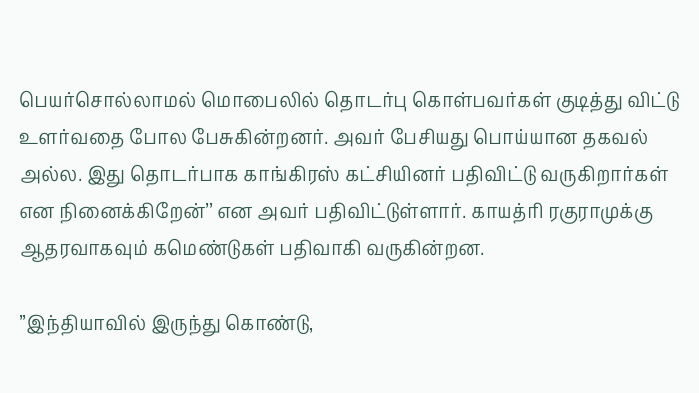பெயர்சொல்லாமல் மொபைலில் தொடர்பு கொள்பவர்கள் குடித்து விட்டு உளர்வதை போல பேசுகின்றனர். அவர் பேசியது பொய்யான தகவல் அல்ல. இது தொடர்பாக காங்கிரஸ் கட்சியினர் பதிவிட்டு வருகிறார்கள் என நினைக்கிறேன்’’ என அவர் பதிவிட்டுள்ளார். காயத்ரி ரகுராமுக்கு ஆதரவாகவும் கமெண்டுகள் பதிவாகி வருகின்றன.

’’இந்தியாவில் இருந்து கொண்டு,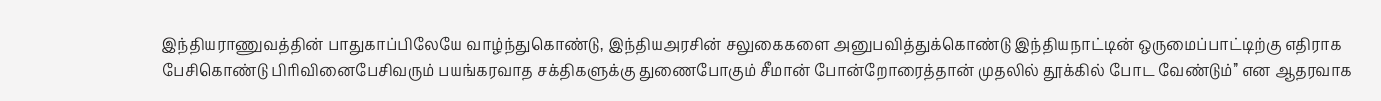இந்தியராணுவத்தின் பாதுகாப்பிலேயே வாழ்ந்துகொண்டு, இந்தியஅரசின் சலுகைகளை அனுபவித்துக்கொண்டு இந்தியநாட்டின் ஒருமைப்பாட்டிற்கு எதிராக பேசிகொண்டு பிரிவினைபேசிவரும் பயங்கரவாத சக்திகளுக்கு துணைபோகும் சீமான் போன்றோரைத்தான் முதலில் தூக்கில் போட வேண்டும்’’ என ஆதரவாக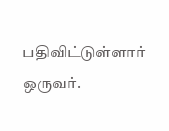பதிவிட்டுள்ளார் ஒருவர்.